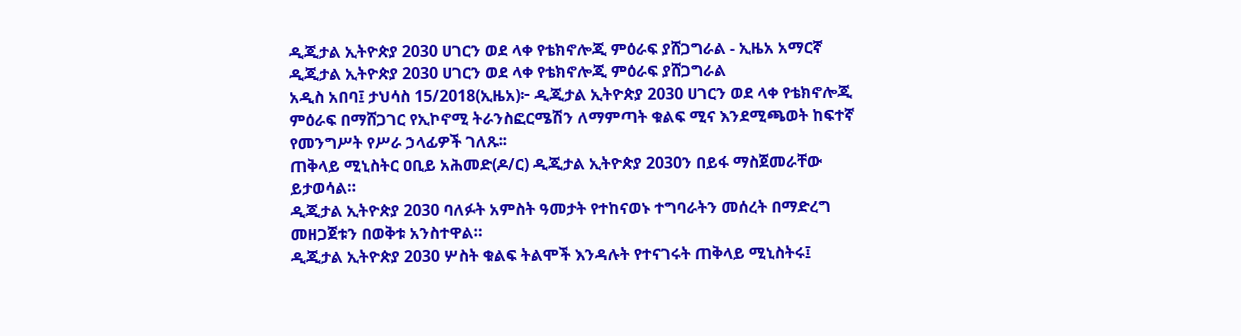ዲጂታል ኢትዮጵያ 2030 ሀገርን ወደ ላቀ የቴክኖሎጂ ምዕራፍ ያሸጋግራል - ኢዜአ አማርኛ
ዲጂታል ኢትዮጵያ 2030 ሀገርን ወደ ላቀ የቴክኖሎጂ ምዕራፍ ያሸጋግራል
አዲስ አበባ፤ ታህሳስ 15/2018(ኢዜአ)፦ ዲጂታል ኢትዮጵያ 2030 ሀገርን ወደ ላቀ የቴክኖሎጂ ምዕራፍ በማሸጋገር የኢኮኖሚ ትራንስፎርሜሽን ለማምጣት ቁልፍ ሚና እንደሚጫወት ከፍተኛ የመንግሥት የሥራ ኃላፊዎች ገለጹ፡፡
ጠቅላይ ሚኒስትር ዐቢይ አሕመድ(ዶ/ር) ዲጂታል ኢትዮጵያ 2030ን በይፋ ማስጀመራቸው ይታወሳል።
ዲጂታል ኢትዮጵያ 2030 ባለፉት አምስት ዓመታት የተከናወኑ ተግባራትን መሰረት በማድረግ መዘጋጀቱን በወቅቱ አንስተዋል።
ዲጂታል ኢትዮጵያ 2030 ሦስት ቁልፍ ትልሞች እንዳሉት የተናገሩት ጠቅላይ ሚኒስትሩ፤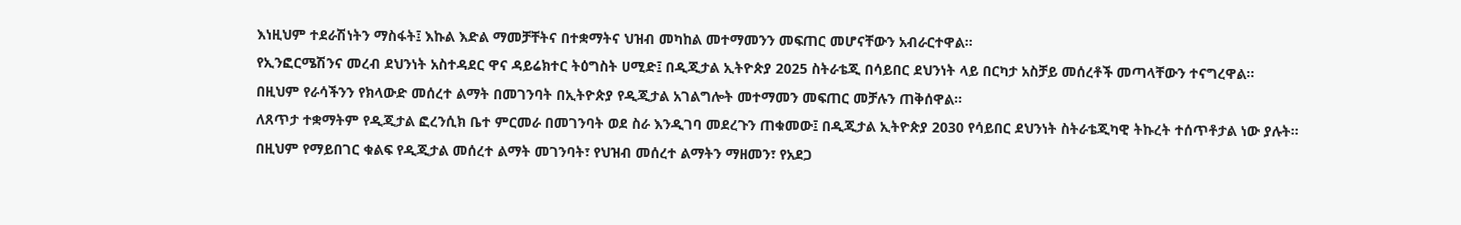እነዚህም ተደራሽነትን ማስፋት፤ እኩል እድል ማመቻቸትና በተቋማትና ህዝብ መካከል መተማመንን መፍጠር መሆናቸውን አብራርተዋል።
የኢንፎርሜሽንና መረብ ደህንነት አስተዳደር ዋና ዳይሬክተር ትዕግስት ሀሚድ፤ በዲጂታል ኢትዮጵያ 2025 ስትራቴጂ በሳይበር ደህንነት ላይ በርካታ አስቻይ መሰረቶች መጣላቸውን ተናግረዋል፡፡
በዚህም የራሳችንን የክላውድ መሰረተ ልማት በመገንባት በኢትዮጵያ የዲጂታል አገልግሎት መተማመን መፍጠር መቻሉን ጠቅሰዋል፡፡
ለጸጥታ ተቋማትም የዲጂታል ፎረንሲክ ቤተ ምርመራ በመገንባት ወደ ስራ እንዲገባ መደረጉን ጠቁመው፤ በዲጂታል ኢትዮጵያ 2030 የሳይበር ደህንነት ስትራቴጂካዊ ትኩረት ተሰጥቶታል ነው ያሉት።
በዚህም የማይበገር ቁልፍ የዲጂታል መሰረተ ልማት መገንባት፣ የህዝብ መሰረተ ልማትን ማዘመን፣ የአደጋ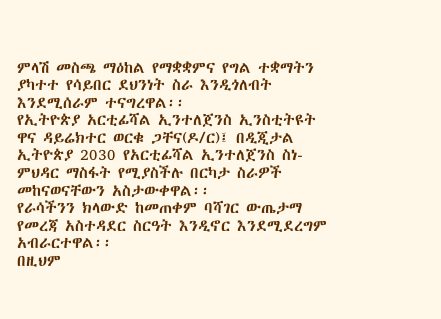ምላሽ መስጫ ማዕከል የማቋቋምና የግል ተቋማትን ያካተተ የሳይበር ደህንነት ስራ እንዲጎለብት እንደሚሰራም ተናግረዋል፡፡
የኢትዮጵያ አርቲፊሻል ኢንተለጀንስ ኢንስቲትዩት ዋና ዳይሬክተር ወርቁ ጋቸና(ዶ/ር)፤ በዲጂታል ኢትዮጵያ 2030 የአርቲፊሻል ኢንተለጀንስ ስነ-ምህዳር ማስፋት የሚያስችሉ በርካታ ስራዎች መከናወናቸውን አስታውቀዋል፡፡
የራሳችንን ክላውድ ከመጠቀም ባሻገር ውጤታማ የመረጃ አስተዳደር ስርዓት እንዲኖር እንደሚደረግም አብራርተዋል፡፡
በዚህም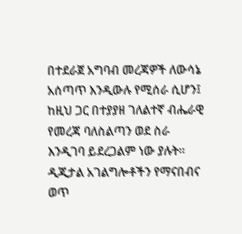በተደራጀ አግባብ መረጃዎች ለውሳኔ አሰጣጥ እንዲውሉ የሚሰራ ሲሆን፤ ከዚህ ጋር በተያያዘ ገለልተኛ ብሔራዊ የመረጃ ባለስልጣን ወደ ስራ እንዲገባ ይደረጋልም ነው ያሉት።
ዲጂታል አገልግሎቶችን የማናበብና ወጥ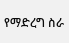የማድረግ ስራ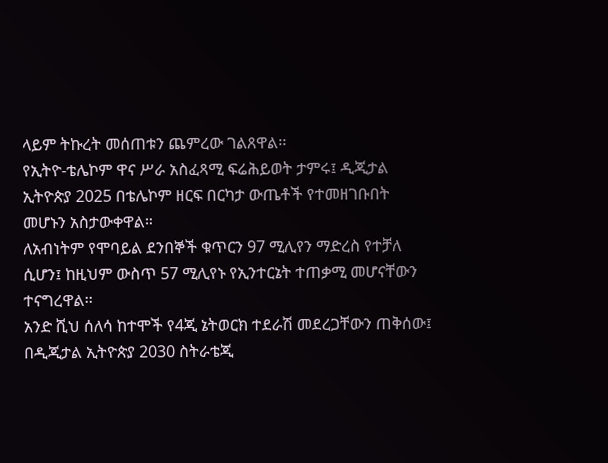ላይም ትኩረት መሰጠቱን ጨምረው ገልጸዋል፡፡
የኢትዮ-ቴሌኮም ዋና ሥራ አስፈጻሚ ፍሬሕይወት ታምሩ፤ ዲጂታል ኢትዮጵያ 2025 በቴሌኮም ዘርፍ በርካታ ውጤቶች የተመዘገቡበት መሆኑን አስታውቀዋል።
ለአብነትም የሞባይል ደንበኞች ቁጥርን 97 ሚሊየን ማድረስ የተቻለ ሲሆን፤ ከዚህም ውስጥ 57 ሚሊየኑ የኢንተርኔት ተጠቃሚ መሆናቸውን ተናግረዋል፡፡
አንድ ሺህ ሰለሳ ከተሞች የ4ጂ ኔትወርክ ተደራሽ መደረጋቸውን ጠቅሰው፤ በዲጂታል ኢትዮጵያ 2030 ስትራቴጂ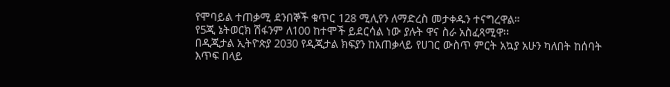የሞባይል ተጠቃሚ ደንበኞች ቁጥር 128 ሚሊየን ለማድረስ መታቀዱን ተናግረዋል።
የ5ጂ ኔትወርክ ሽፋንም ለ100 ከተሞች ይደርሳል ነው ያሉት ዋና ስራ አስፈጻሚዋ፡፡
በዲጂታል ኢትዮጵያ 2030 የዲጂታል ክፍያን ከአጠቃላይ የሀገር ውስጥ ምርት አኳያ አሁን ካለበት ከሰባት እጥፍ በላይ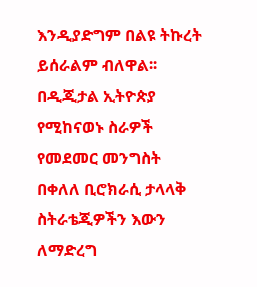እንዲያድግም በልዩ ትኩረት ይሰራልም ብለዋል፡፡
በዲጂታል ኢትዮጵያ የሚከናወኑ ስራዎች የመደመር መንግስት በቀለለ ቢሮክራሲ ታላላቅ ስትራቴጂዎችን እውን ለማድረግ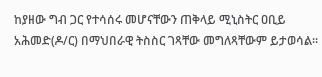ከያዘው ግብ ጋር የተሳሰሩ መሆናቸውን ጠቅላይ ሚኒስትር ዐቢይ አሕመድ(ዶ/ር) በማህበራዊ ትስስር ገጻቸው መግለጻቸውም ይታወሳል።